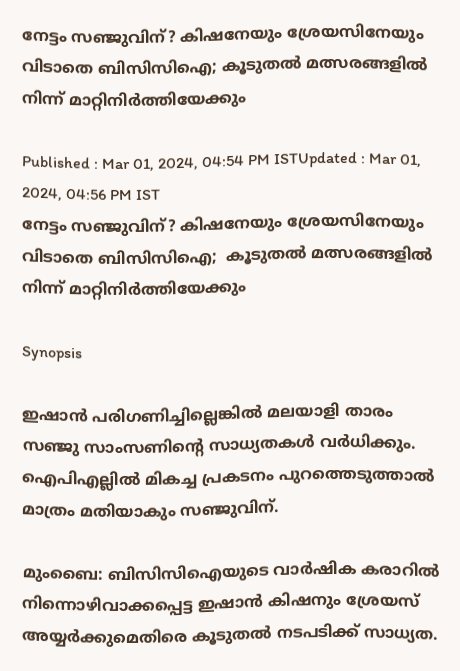നേട്ടം സഞ്ജുവിന്? കിഷനേയും ശ്രേയസിനേയും വിടാതെ ബിസിസിഐ; കൂടുതല്‍ മത്സരങ്ങളില്‍ നിന്ന് മാറ്റിനിര്‍ത്തിയേക്കും

Published : Mar 01, 2024, 04:54 PM ISTUpdated : Mar 01, 2024, 04:56 PM IST
നേട്ടം സഞ്ജുവിന്? കിഷനേയും ശ്രേയസിനേയും വിടാതെ ബിസിസിഐ;  കൂടുതല്‍ മത്സരങ്ങളില്‍ നിന്ന് മാറ്റിനിര്‍ത്തിയേക്കും

Synopsis

ഇഷാന്‍ പരിഗണിച്ചില്ലെങ്കില്‍ മലയാളി താരം സഞ്ജു സാംസണിന്റെ സാധ്യതകള്‍ വര്‍ധിക്കും. ഐപിഎല്ലില്‍ മികച്ച പ്രകടനം പുറത്തെടുത്താല്‍ മാത്രം മതിയാകും സഞ്ജുവിന്.

മുംബൈ: ബിസിസിഐയുടെ വാര്‍ഷിക കരാറില്‍ നിന്നൊഴിവാക്കപ്പെട്ട ഇഷാന്‍ കിഷനും ശ്രേയസ് അയ്യര്‍ക്കുമെതിരെ കൂടുതല്‍ നടപടിക്ക് സാധ്യത.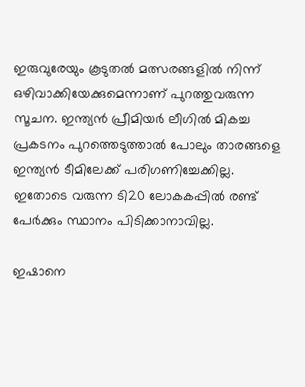ഇരുവുരേയും കൂടുതല്‍ മത്സരങ്ങളില്‍ നിന്ന് ഒഴിവാക്കിയേക്കുമെന്നാണ് പുറത്തുവരുന്ന സൂചന. ഇന്ത്യന്‍ പ്രീമിയര്‍ ലീഗില്‍ മികച്ച പ്രകടനം പുറത്തെടുത്താല്‍ പോലും താരങ്ങളെ ഇന്ത്യന്‍ ടീമിലേക്ക് പരിഗണിച്ചേക്കില്ല. ഇതോടെ വരുന്ന ടി20 ലോകകപ്പില്‍ രണ്ട് പേര്‍ക്കും സ്ഥാനം പിടിക്കാനാവില്ല.

ഇഷാനെ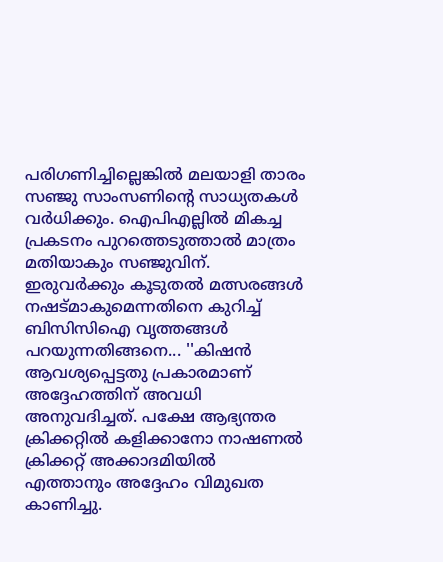പരിഗണിച്ചില്ലെങ്കില്‍ മലയാളി താരം സഞ്ജു സാംസണിന്റെ സാധ്യതകള്‍ വര്‍ധിക്കും. ഐപിഎല്ലില്‍ മികച്ച പ്രകടനം പുറത്തെടുത്താല്‍ മാത്രം മതിയാകും സഞ്ജുവിന്. ഇരുവര്‍ക്കും കൂടുതല്‍ മത്സരങ്ങള്‍ നഷട്മാകുമെന്നതിനെ കുറിച്ച് ബിസിസിഐ വൃത്തങ്ങള്‍ പറയുന്നതിങ്ങനെ... ''കിഷന്‍ ആവശ്യപ്പെട്ടതു പ്രകാരമാണ് അദ്ദേഹത്തിന് അവധി അനുവദിച്ചത്. പക്ഷേ ആഭ്യന്തര ക്രിക്കറ്റില്‍ കളിക്കാനോ നാഷണല്‍ ക്രിക്കറ്റ് അക്കാദമിയില്‍ എത്താനും അദ്ദേഹം വിമുഖത കാണിച്ചു.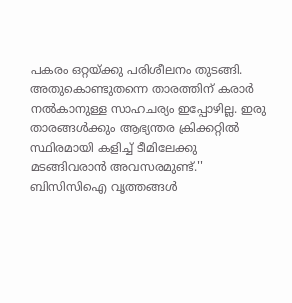പകരം ഒറ്റയ്ക്കു പരിശീലനം തുടങ്ങി. അതുകൊണ്ടുതന്നെ താരത്തിന് കരാര്‍ നല്‍കാനുള്ള സാഹചര്യം ഇപ്പോഴില്ല. ഇരു താരങ്ങള്‍ക്കും ആഭ്യന്തര ക്രിക്കറ്റില്‍ സ്ഥിരമായി കളിച്ച് ടീമിലേക്കു മടങ്ങിവരാന്‍ അവസരമുണ്ട്.'' ബിസിസിഐ വൃത്തങ്ങള്‍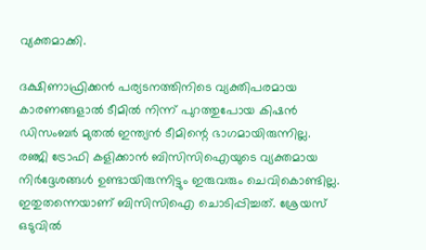വ്യക്തമാക്കി.

ദക്ഷിണാഫ്രിക്കന്‍ പര്യടനത്തിനിടെ വ്യക്തിപരമായ കാരണങ്ങളാല്‍ ടീമില്‍ നിന്ന് പുറത്തുപോയ കിഷന്‍ ഡിസംബര്‍ മുതല്‍ ഇന്ത്യന്‍ ടീമിന്റെ ഭാഗമായിരുന്നില്ല. രഞ്ജി ട്രോഫി കളിക്കാന്‍ ബിസിസിഐയുടെ വ്യക്തമായ നിര്‍ദ്ദേശങ്ങള്‍ ഉണ്ടായിരുന്നിട്ടും ഇരുവരും ചെവികൊണ്ടില്ല. ഇതുതന്നെയാണ് ബിസിസിഐ ചൊടിപ്പിച്ചത്. ശ്രേയസ് ഒടുവില്‍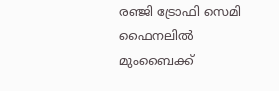രഞ്ജി ട്രോഫി സെമി ഫൈനലില്‍ മുംബൈക്ക്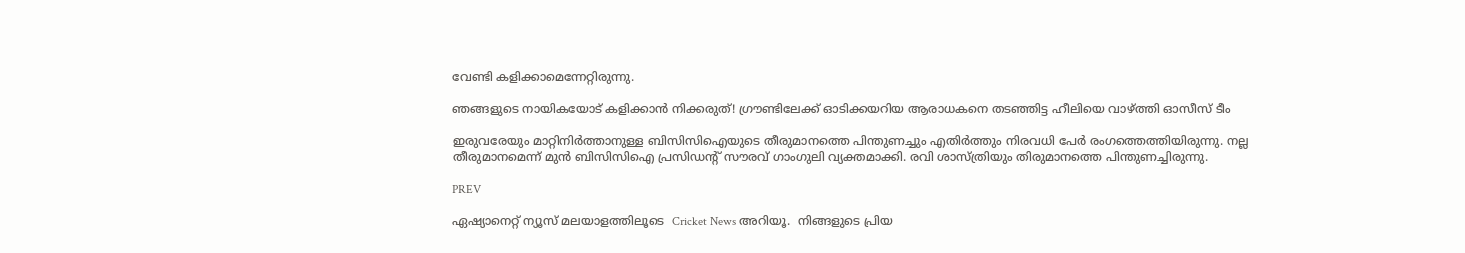വേണ്ടി കളിക്കാമെന്നേറ്റിരുന്നു.

ഞങ്ങളുടെ നായികയോട് കളിക്കാന്‍ നിക്കരുത്! ഗ്രൗണ്ടിലേക്ക് ഓടിക്കയറിയ ആരാധകനെ തടഞ്ഞിട്ട ഹീലിയെ വാഴ്ത്തി ഓസീസ് ടീം

ഇരുവരേയും മാറ്റിനിര്‍ത്താനുള്ള ബിസിസിഐയുടെ തീരുമാനത്തെ പിന്തുണച്ചും എതിര്‍ത്തും നിരവധി പേര്‍ രംഗത്തെത്തിയിരുന്നു. നല്ല തീരുമാനമെന്ന് മുന്‍ ബിസിസിഐ പ്രസിഡന്റ് സൗരവ് ഗാംഗുലി വ്യക്തമാക്കി. രവി ശാസ്ത്രിയും തിരുമാനത്തെ പിന്തുണച്ചിരുന്നു.

PREV

ഏഷ്യാനെറ്റ് ന്യൂസ് മലയാളത്തിലൂടെ  Cricket News അറിയൂ.  നിങ്ങളുടെ പ്രിയ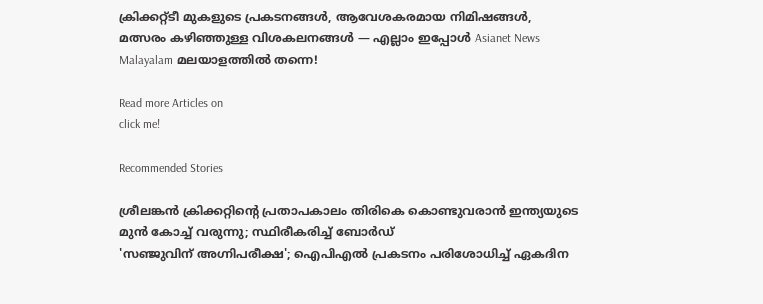ക്രിക്കറ്റ്ടീ മുകളുടെ പ്രകടനങ്ങൾ, ആവേശകരമായ നിമിഷങ്ങൾ, മത്സരം കഴിഞ്ഞുള്ള വിശകലനങ്ങൾ — എല്ലാം ഇപ്പോൾ Asianet News Malayalam മലയാളത്തിൽ തന്നെ!

Read more Articles on
click me!

Recommended Stories

ശ്രീലങ്കന്‍ ക്രിക്കറ്റിന്റെ പ്രതാപകാലം തിരികെ കൊണ്ടുവരാന്‍ ഇന്ത്യയുടെ മുന്‍ കോച്ച് വരുന്നു; സ്ഥിരീകരിച്ച് ബോര്‍ഡ്
'സഞ്ജുവിന് അഗ്നിപരീക്ഷ'; ഐപിഎല്‍ പ്രകടനം പരിശോധിച്ച് ഏകദിന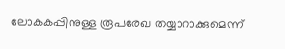ലോകകപ്പിനുള്ള രൂപരേഖ തയ്യാറാക്കുമെന്ന്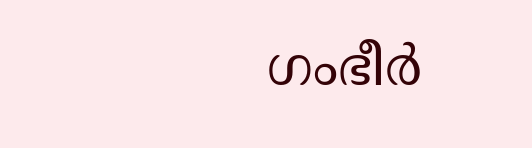ഗംഭീര്‍